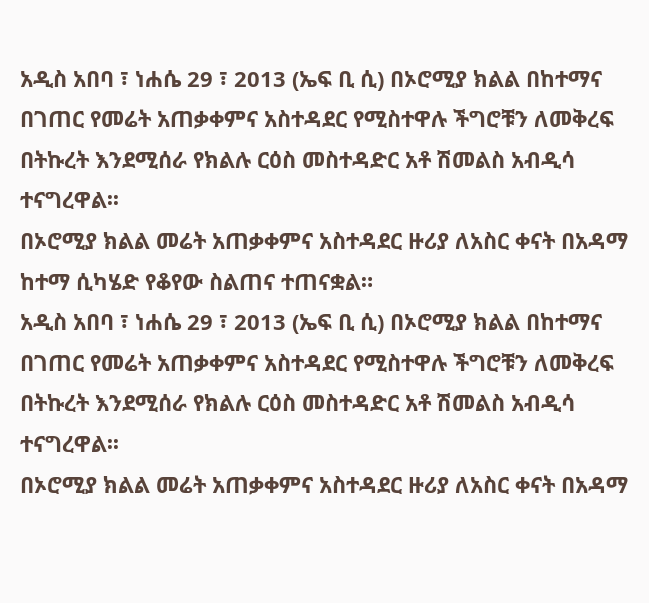አዲስ አበባ ፣ ነሐሴ 29 ፣ 2013 (ኤፍ ቢ ሲ) በኦሮሚያ ክልል በከተማና በገጠር የመሬት አጠቃቀምና አስተዳደር የሚስተዋሉ ችግሮቹን ለመቅረፍ በትኩረት እንደሚሰራ የክልሉ ርዕስ መስተዳድር አቶ ሽመልስ አብዲሳ ተናግረዋል፡፡
በኦሮሚያ ክልል መሬት አጠቃቀምና አስተዳደር ዙሪያ ለአስር ቀናት በአዳማ ከተማ ሲካሄድ የቆየው ስልጠና ተጠናቋል።
አዲስ አበባ ፣ ነሐሴ 29 ፣ 2013 (ኤፍ ቢ ሲ) በኦሮሚያ ክልል በከተማና በገጠር የመሬት አጠቃቀምና አስተዳደር የሚስተዋሉ ችግሮቹን ለመቅረፍ በትኩረት እንደሚሰራ የክልሉ ርዕስ መስተዳድር አቶ ሽመልስ አብዲሳ ተናግረዋል፡፡
በኦሮሚያ ክልል መሬት አጠቃቀምና አስተዳደር ዙሪያ ለአስር ቀናት በአዳማ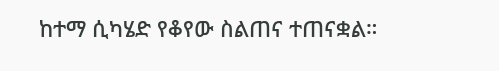ከተማ ሲካሄድ የቆየው ስልጠና ተጠናቋል።